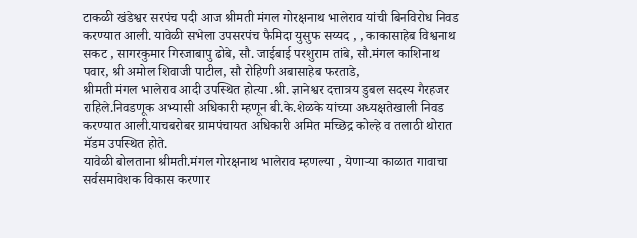टाकळी खंडेश्वर सरपंच पदी आज श्रीमती मंगल गोरक्षनाथ भालेराव यांची बिनविरोध निवड करण्यात आली. यावेळी सभेला उपसरपंच फैमिदा युसुफ सय्यद , , काकासाहेब विश्वनाथ सकट , सागरकुमार गिरजाबापु ढोबे, सौ. जाईबाई परशुराम तांबे, सौ.मंगल काशिनाथ पवार, श्री अमोल शिवाजी पाटील, सौ रोहिणी अबासाहेब फरताडे,
श्रीमती मंगल भालेराव आदी उपस्थित होत्या .श्री. ज्ञानेश्वर दत्तात्रय डुबल सदस्य गैरहजर राहिले.निवडणूक अभ्यासी अधिकारी म्हणून बी.के.शेळके यांच्या अध्यक्षतेखाली निवड करण्यात आली.याचबरोबर ग्रामपंचायत अधिकारी अमित मच्छिद्र कोल्हे व तलाठी थोरात मॅडम उपस्थित होते.
यावेळी बोलताना श्रीमती.मंगल गोरक्षनाथ भालेराव म्हणल्या , येणाऱ्या काळात गावाचा सर्वसमावेशक विकास करणार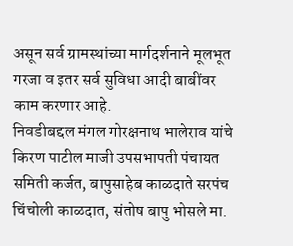असून सर्व ग्रामस्थांच्या मार्गदर्शनाने मूलभूत गरजा व इतर सर्व सुविधा आदी बाबींवर काम करणार आहे.
निवडीबद्दल मंगल गोरक्षनाथ भालेराव यांचे किरण पाटील माजी उपसभापती पंचायत समिती कर्जत, बापुसाहेब काळदाते सरपंच चिंचोली काळदात, संतोष बापु भोसले मा.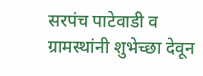सरपंच पाटेवाडी व ग्रामस्थांनी शुभेच्छा देवून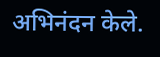अभिनंदन केले.